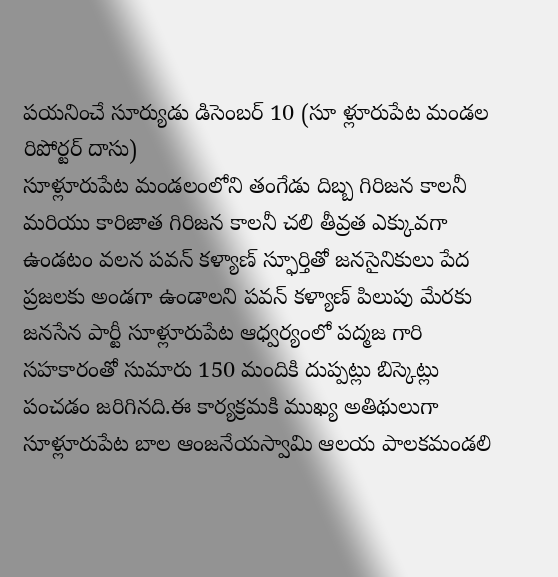పయనించే సూర్యుడు డిసెంబర్ 10 (సూ ళ్లూరుపేట మండల రిపోర్టర్ దాసు)
సూళ్లూరుపేట మండలంలోని తంగేడు దిబ్బ గిరిజన కాలనీ మరియు కారిజాత గిరిజన కాలనీ చలి తీవ్రత ఎక్కువగా ఉండటం వలన పవన్ కళ్యాణ్ స్ఫూర్తితో జనసైనికులు పేద ప్రజలకు అండగా ఉండాలని పవన్ కళ్యాణ్ పిలుపు మేరకు జనసేన పార్టీ సూళ్లూరుపేట ఆధ్వర్యంలో పద్మజ గారి సహకారంతో సుమారు 150 మందికి దుప్పట్లు బిస్కెట్లు పంచడం జరిగినది.ఈ కార్యక్రమకి ముఖ్య అతిథులుగా సూళ్లూరుపేట బాల ఆంజనేయస్వామి ఆలయ పాలకమండలి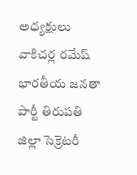అధ్యక్షులు వాకిచర్ల రమేష్ భారతీయ జనతా పార్టీ తిరుపతి జిల్లా సెక్రెటరీ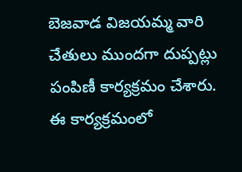బెజవాడ విజయమ్మ వారి చేతులు ముందగా దుప్పట్లు పంపిణీ కార్యక్రమం చేశారు. ఈ కార్యక్రమంలో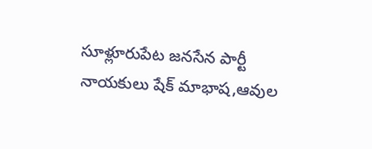సూళ్లూరుపేట జనసేన పార్టీ నాయకులు షేక్ మాభాష,ఆవుల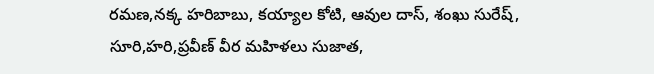రమణ,నక్క హరిబాబు, కయ్యాల కోటి, ఆవుల దాస్, శంఖు సురేష్, సూరి,హరి,ప్రవీణ్ వీర మహిళలు సుజాత,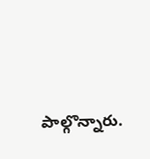పాల్గొన్నారు.